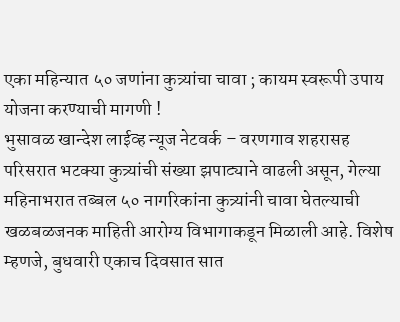एका महिन्यात ५० जणांना कुत्र्यांचा चावा ; कायम स्वरूपी उपाय योजना करण्याची मागणी !
भुसावळ खान्देश लाईव्ह न्यूज नेटवर्क – वरणगाव शहरासह परिसरात भटक्या कुत्र्यांची संख्या झपाट्याने वाढली असून, गेल्या महिनाभरात तब्बल ५० नागरिकांना कुत्र्यांनी चावा घेतल्याची खळबळजनक माहिती आरोग्य विभागाकडून मिळाली आहे. विशेष म्हणजे, बुधवारी एकाच दिवसात सात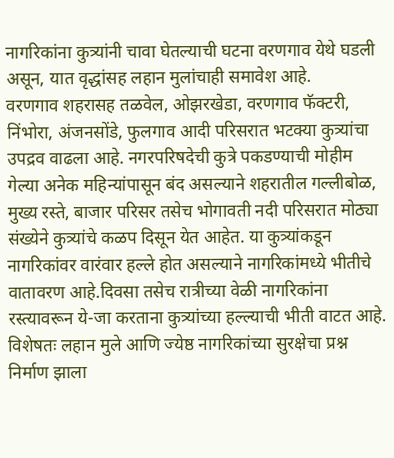नागरिकांना कुत्र्यांनी चावा घेतल्याची घटना वरणगाव येथे घडली असून, यात वृद्धांसह लहान मुलांचाही समावेश आहे.
वरणगाव शहरासह तळवेल, ओझरखेडा, वरणगाव फॅक्टरी, निंभोरा, अंजनसोंडे, फुलगाव आदी परिसरात भटक्या कुत्र्यांचा उपद्रव वाढला आहे. नगरपरिषदेची कुत्रे पकडण्याची मोहीम गेल्या अनेक महिन्यांपासून बंद असल्याने शहरातील गल्लीबोळ, मुख्य रस्ते, बाजार परिसर तसेच भोगावती नदी परिसरात मोठ्या संख्येने कुत्र्यांचे कळप दिसून येत आहेत. या कुत्र्यांकडून नागरिकांवर वारंवार हल्ले होत असल्याने नागरिकांमध्ये भीतीचे वातावरण आहे.दिवसा तसेच रात्रीच्या वेळी नागरिकांना रस्त्यावरून ये-जा करताना कुत्र्यांच्या हल्ल्याची भीती वाटत आहे. विशेषतः लहान मुले आणि ज्येष्ठ नागरिकांच्या सुरक्षेचा प्रश्न निर्माण झाला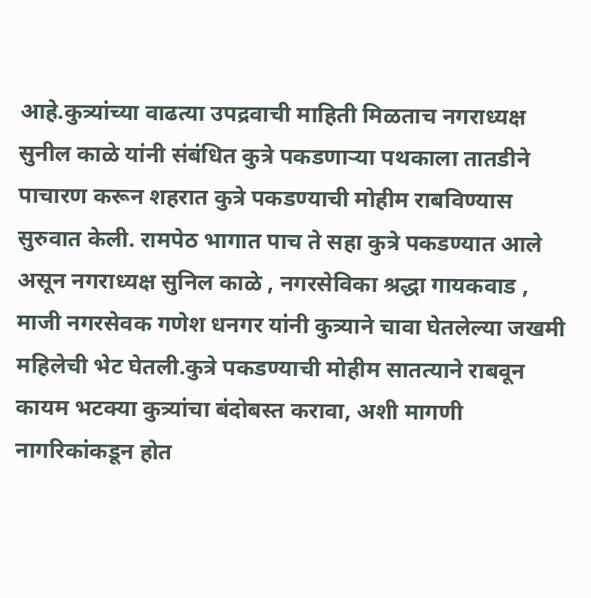आहे.कुत्र्यांच्या वाढत्या उपद्रवाची माहिती मिळताच नगराध्यक्ष सुनील काळे यांनी संबंधित कुत्रे पकडणाऱ्या पथकाला तातडीने पाचारण करून शहरात कुत्रे पकडण्याची मोहीम राबविण्यास सुरुवात केली. रामपेठ भागात पाच ते सहा कुत्रे पकडण्यात आले असून नगराध्यक्ष सुनिल काळे , नगरसेविका श्रद्धा गायकवाड , माजी नगरसेवक गणेश धनगर यांनी कुत्र्याने चावा घेतलेल्या जखमी महिलेची भेट घेतली.कुत्रे पकडण्याची मोहीम सातत्याने राबवून कायम भटक्या कुत्र्यांचा बंदोबस्त करावा, अशी मागणी नागरिकांकडून होत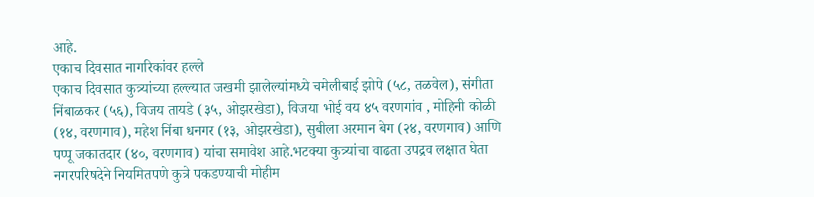आहे.
एकाच दिवसात नागरिकांवर हल्ले
एकाच दिवसात कुत्र्यांच्या हल्ल्यात जखमी झालेल्यांमध्ये चमेलीबाई झोपे (५८, तळवेल), संगीता निंबाळकर (५६), विजय तायडे (३५, ओझरखेडा), विजया भोई वय ४५ वरणगांव , मोहिनी कोळी (१४, वरणगाव), महेश निंबा धनगर (१३, ओझरखेडा), सुबीला अरमान बेग (२४, वरणगाव) आणि पप्पू जकातदार (४०, वरणगाव) यांचा समावेश आहे.भटक्या कुत्र्यांचा वाढता उपद्रव लक्षात घेता नगरपरिषदेने नियमितपणे कुत्रे पकडण्याची मोहीम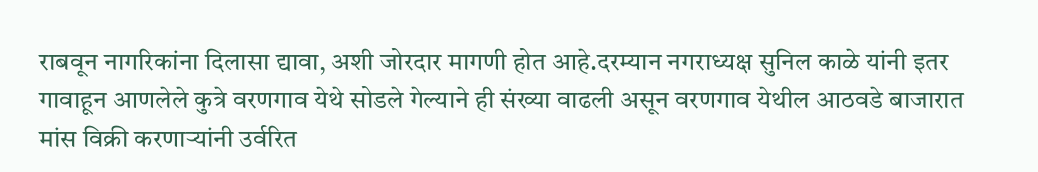राबवून नागरिकांना दिलासा द्यावा, अशी जोरदार मागणी होत आहे.दरम्यान नगराध्यक्ष सुनिल काळे यांनी इतर गावाहून आणलेले कुत्रे वरणगाव येथे सोडले गेल्याने ही संख्या वाढली असून वरणगाव येथील आठवडे बाजारात मांस विक्री करणाऱ्यांनी उर्वरित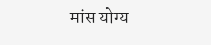मांस योग्य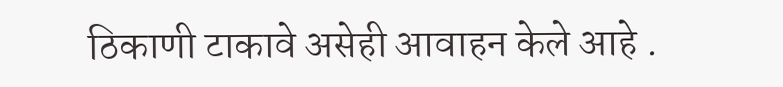ठिकाणी टाकावे असेही आवाहन केले आहे .